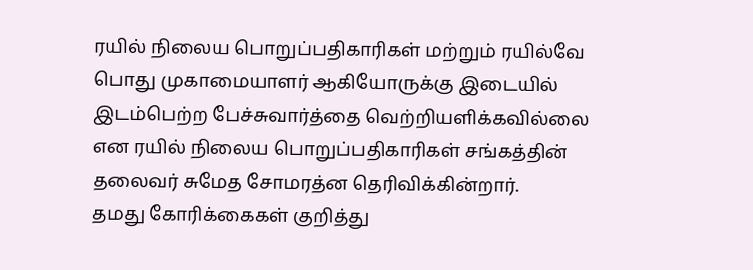ரயில் நிலைய பொறுப்பதிகாரிகள் மற்றும் ரயில்வே பொது முகாமையாளர் ஆகியோருக்கு இடையில் இடம்பெற்ற பேச்சுவார்த்தை வெற்றியளிக்கவில்லை என ரயில் நிலைய பொறுப்பதிகாரிகள் சங்கத்தின் தலைவர் சுமேத சோமரத்ன தெரிவிக்கின்றார்.
தமது கோரிக்கைகள் குறித்து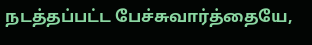நடத்தப்பட்ட பேச்சுவார்த்தையே,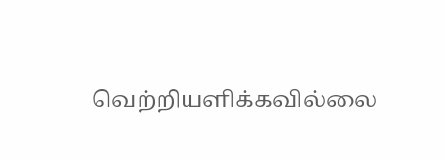வெற்றியளிக்கவில்லை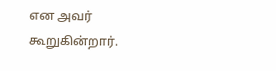என அவர் கூறுகின்றார்.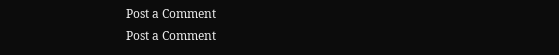Post a Comment
Post a Comment